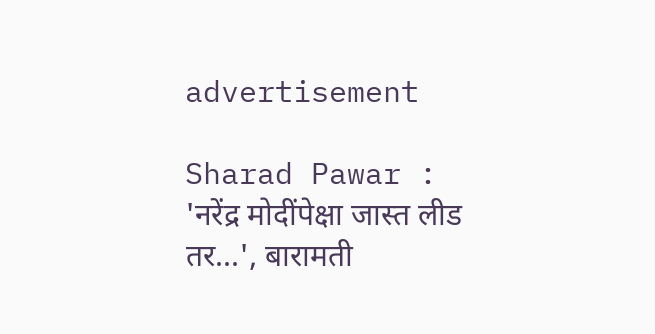advertisement

Sharad Pawar : 'नरेंद्र मोदींपेक्षा जास्त लीड तर...', बारामती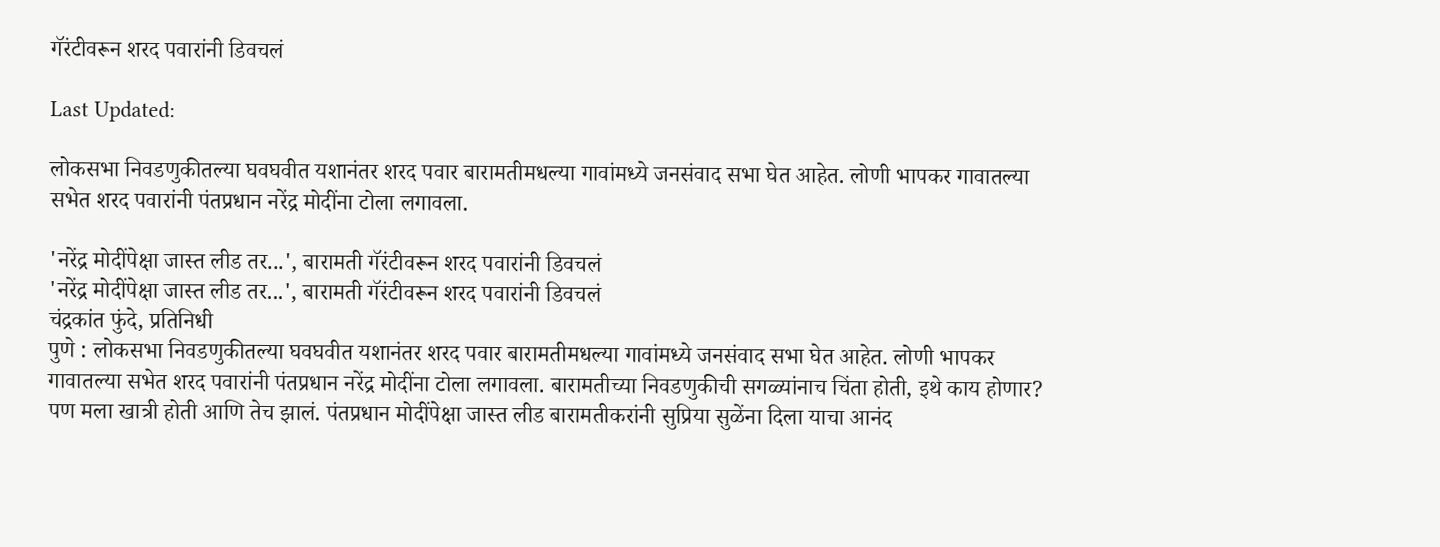गॅरंटीवरून शरद पवारांनी डिवचलं

Last Updated:

लोकसभा निवडणुकीतल्या घवघवीत यशानंतर शरद पवार बारामतीमधल्या गावांमध्ये जनसंवाद सभा घेत आहेत. लोणी भापकर गावातल्या सभेत शरद पवारांनी पंतप्रधान नरेंद्र मोदींना टोला लगावला.

'नरेंद्र मोदींपेक्षा जास्त लीड तर...', बारामती गॅरंटीवरून शरद पवारांनी डिवचलं
'नरेंद्र मोदींपेक्षा जास्त लीड तर...', बारामती गॅरंटीवरून शरद पवारांनी डिवचलं
चंद्रकांत फुंदे, प्रतिनिधी
पुणे : लोकसभा निवडणुकीतल्या घवघवीत यशानंतर शरद पवार बारामतीमधल्या गावांमध्ये जनसंवाद सभा घेत आहेत. लोणी भापकर गावातल्या सभेत शरद पवारांनी पंतप्रधान नरेंद्र मोदींना टोला लगावला. बारामतीच्या निवडणुकीची सगळ्यांनाच चिंता होती, इथे काय होणार? पण मला खात्री होती आणि तेच झालं. पंतप्रधान मोदींपेक्षा जास्त लीड बारामतीकरांनी सुप्रिया सुळेंना दिला याचा आनंद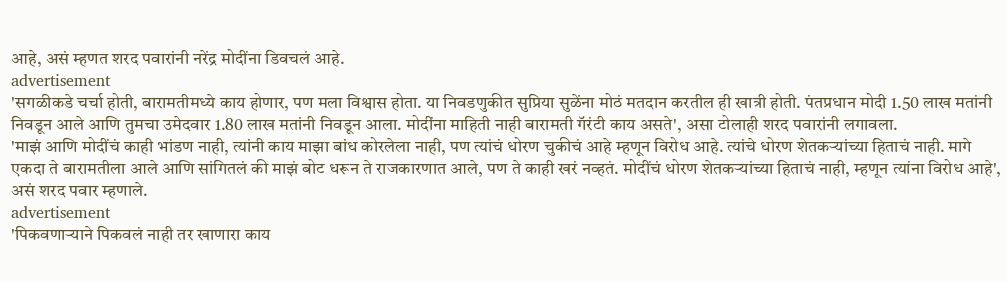आहे, असं म्हणत शरद पवारांनी नरेंद्र मोदींना डिवचलं आहे.
advertisement
'सगळीकडे चर्चा होती, बारामतीमध्ये काय होणार, पण मला विश्वास होता. या निवडणुकीत सुप्रिया सुळेंना मोठं मतदान करतील ही खात्री होती. पंतप्रधान मोदी 1.50 लाख मतांनी निवडून आले आणि तुमचा उमेदवार 1.80 लाख मतांनी निवडून आला. मोदींना माहिती नाही बारामती गॅरंटी काय असते', असा टोलाही शरद पवारांनी लगावला.
'माझं आणि मोदींचं काही भांडण नाही, त्यांनी काय माझा बांध कोरलेला नाही, पण त्यांचं धोरण चुकीचं आहे म्हणून विरोध आहे. त्यांचे धोरण शेतकऱ्यांच्या हिताचं नाही. मागे एकदा ते बारामतीला आले आणि सांगितलं की माझं बोट धरून ते राजकारणात आले, पण ते काही खरं नव्हतं. मोदींचं धोरण शेतकऱ्यांच्या हिताचं नाही, म्हणून त्यांना विरोध आहे', असं शरद पवार म्हणाले.
advertisement
'पिकवणाऱ्याने पिकवलं नाही तर खाणारा काय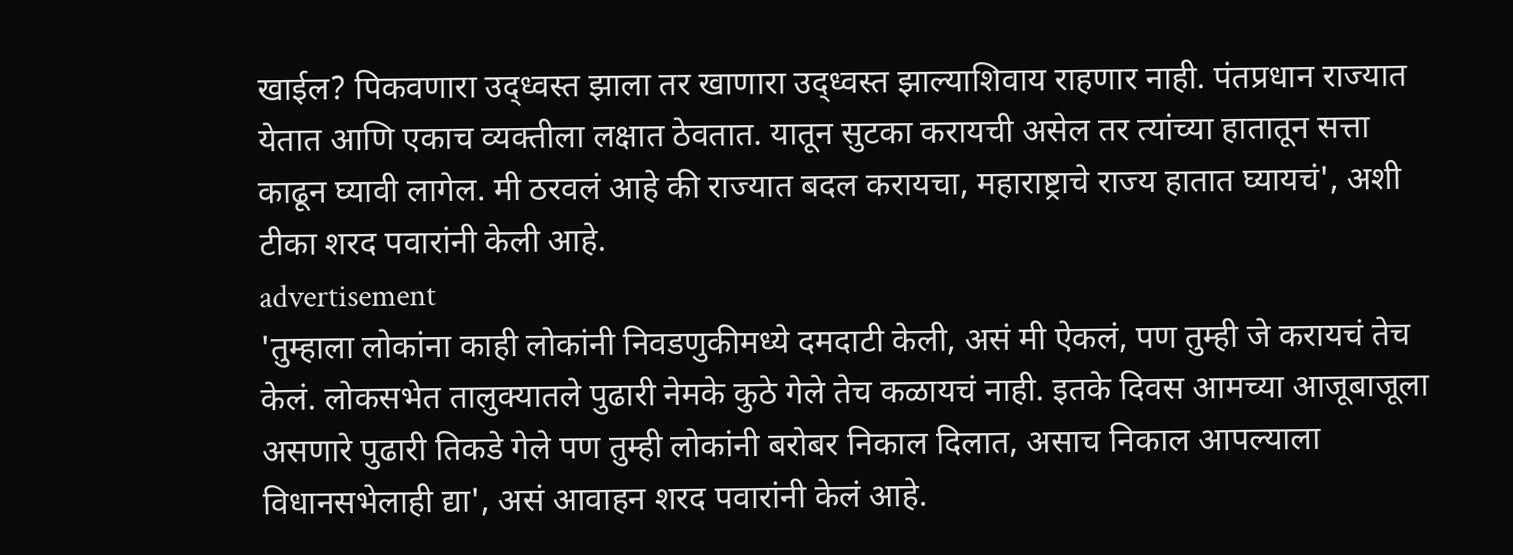खाईल? पिकवणारा उद्ध्वस्त झाला तर खाणारा उद्ध्वस्त झाल्याशिवाय राहणार नाही. पंतप्रधान राज्यात येतात आणि एकाच व्यक्तीला लक्षात ठेवतात. यातून सुटका करायची असेल तर त्यांच्या हातातून सत्ता काढून घ्यावी लागेल. मी ठरवलं आहे की राज्यात बदल करायचा, महाराष्ट्राचे राज्य हातात घ्यायचं', अशी टीका शरद पवारांनी केली आहे.
advertisement
'तुम्हाला लोकांना काही लोकांनी निवडणुकीमध्ये दमदाटी केली, असं मी ऐकलं, पण तुम्ही जे करायचं तेच केलं. लोकसभेत तालुक्यातले पुढारी नेमके कुठे गेले तेच कळायचं नाही. इतके दिवस आमच्या आजूबाजूला असणारे पुढारी तिकडे गेले पण तुम्ही लोकांनी बरोबर निकाल दिलात, असाच निकाल आपल्याला विधानसभेलाही द्या', असं आवाहन शरद पवारांनी केलं आहे.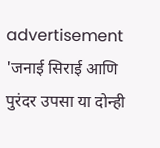advertisement
'जनाई सिराई आणि पुरंदर उपसा या दोन्ही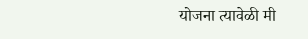योजना त्यावेळी मी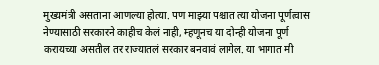मुख्यमंत्री असताना आणल्या होत्या. पण माझ्या पश्चात त्या योजना पूर्णत्वास नेण्यासाठी सरकारने काहीच केलं नाही, म्हणूनच या दोन्ही योजना पूर्ण करायच्या असतील तर राज्यातलं सरकार बनवावं लागेल. या भागात मी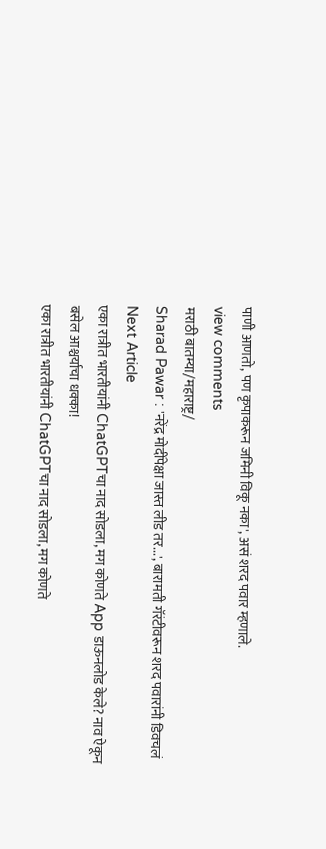पाणी आणतो, पण कृपाकरून जमिनी विकू नका', असं शरद पवार म्हणाले.
view comments
मराठी बातम्या/महाराष्ट्र/
Sharad Pawar : 'नरेंद्र मोदींपेक्षा जास्त लीड तर...', बारामती गॅरंटीवरून शरद पवारांनी डिवचलं
Next Article
एका रात्रीत भारतीयांनी ChatGPTचा नाद सोडला, मग कोणते App डाऊनलोड केले? नाव ऐकून बसेल आश्चर्याचा धक्का!
एका रात्रीत भारतीयांनी ChatGPTचा नाद सोडला, मग कोणते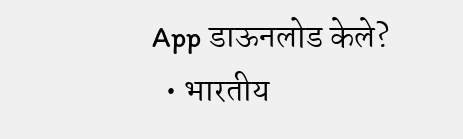App डाऊनलोड केले?
  • भारतीय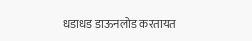धडाधड डाऊनलोड करतायत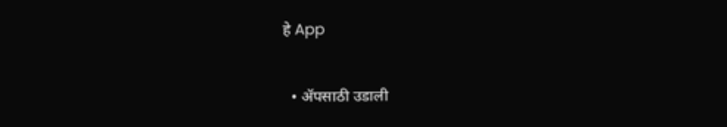हे App

  • ॲपसाठी उडाली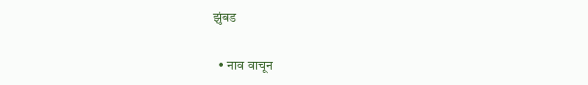झुंबड

  • नाव वाचून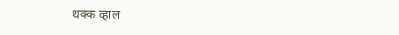थक्क व्हाल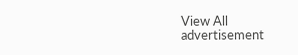View All
advertisement